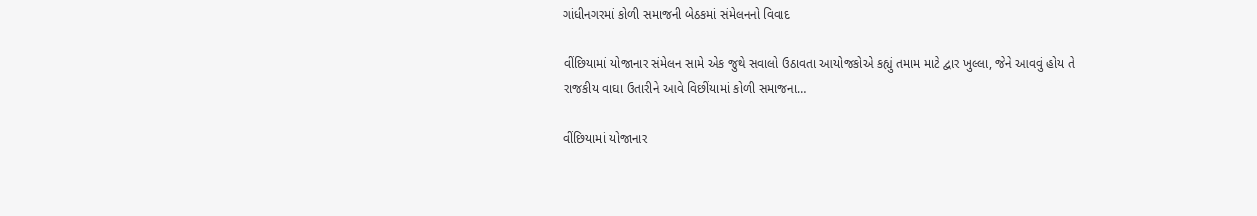ગાંધીનગરમાં કોળી સમાજની બેઠકમાં સંમેલનનો વિવાદ

વીંછિયામાં યોજાનાર સંમેલન સામે એક જુથે સવાલો ઉઠાવતા આયોજકોએ કહ્યું તમામ માટે દ્વાર ખુલ્લા, જેને આવવું હોય તે રાજકીય વાઘા ઉતારીને આવે વિછીંયામાં કોળી સમાજના…

વીંછિયામાં યોજાનાર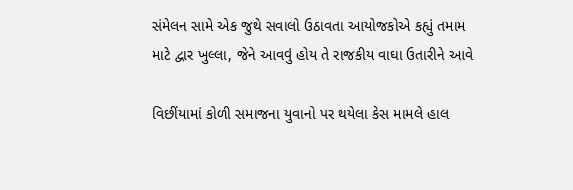સંમેલન સામે એક જુથે સવાલો ઉઠાવતા આયોજકોએ કહ્યું તમામ માટે દ્વાર ખુલ્લા, જેને આવવું હોય તે રાજકીય વાઘા ઉતારીને આવે

વિછીંયામાં કોળી સમાજના યુવાનો પર થયેલા કેસ મામલે હાલ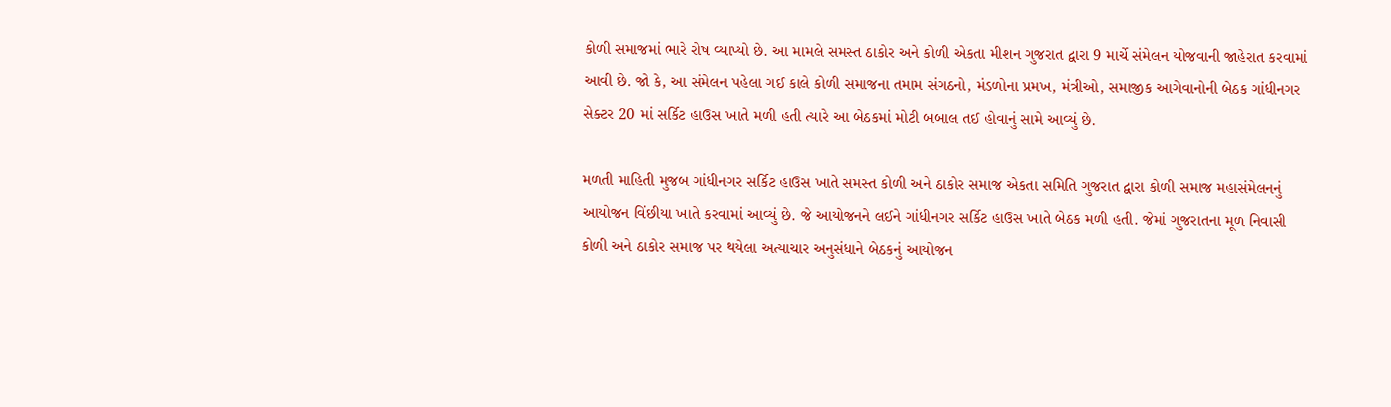કોળી સમાજમાં ભારે રોષ વ્યાપ્યો છે. આ મામલે સમસ્ત ઠાકોર અને કોળી એકતા મીશન ગુજરાત દ્વારા 9 માર્ચે સંમેલન યોજવાની જાહેરાત કરવામાં આવી છે. જો કે, આ સંમેલન પહેલા ગઈ કાલે કોળી સમાજના તમામ સંગઠનો, મંડળોના પ્રમખ, મંત્રીઓ, સમાજીક આગેવાનોની બેઠક ગાંધીનગર સેક્ટર 20 માં સર્કિટ હાઉસ ખાતે મળી હતી ત્યારે આ બેઠકમાં મોટી બબાલ તઈ હોવાનું સામે આવ્યું છે.

મળતી માહિતી મુજબ ગાંધીનગર સર્કિટ હાઉસ ખાતે સમસ્ત કોળી અને ઠાકોર સમાજ એકતા સમિતિ ગુજરાત દ્વારા કોળી સમાજ મહાસંમેલનનું આયોજન વિંછીયા ખાતે કરવામાં આવ્યું છે. જે આયોજનને લઈને ગાંધીનગર સર્કિટ હાઉસ ખાતે બેઠક મળી હતી. જેમાં ગુજરાતના મૂળ નિવાસી કોળી અને ઠાકોર સમાજ પર થયેલા અત્યાચાર અનુસંધાને બેઠકનું આયોજન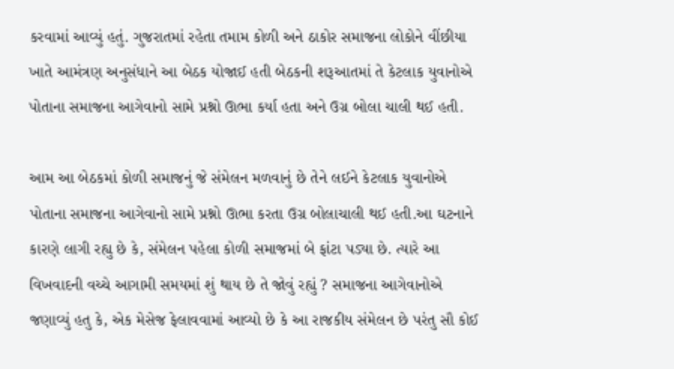કરવામાં આવ્યું હતું. ગુજરાતમાં રહેતા તમામ કોળી અને ઠાકોર સમાજના લોકોને વીંછીયા ખાતે આમંત્રણ અનુસંધાને આ બેઠક યોજાઈ હતી બેઠકની શરૂઆતમાં તે કેટલાક યુવાનોએ પોતાના સમાજના આગેવાનો સામે પ્રશ્નો ઊભા કર્યા હતા અને ઉગ્ર બોલા ચાલી થઈ હતી.

આમ આ બેઠકમાં કોળી સમાજનું જે સંમેલન મળવાનું છે તેને લઈને કેટલાક યુવાનોએ પોતાના સમાજના આગેવાનો સામે પ્રશ્નો ઊભા કરતા ઉગ્ર બોલાચાલી થઈ હતી.આ ઘટનાને કારણે લાગી રહ્યુ છે કે, સંમેલન પહેલા કોળી સમાજમાં બે ફાંટા પડ્યા છે. ત્યારે આ વિખવાદની વચ્ચે આગામી સમયમાં શું થાય છે તે જોવું રહ્યું ? સમાજના આગેવાનોએ જણાવ્યું હતુ કે, એક મેસેજ ફેલાવવામાં આવ્યો છે કે આ રાજકીય સંમેલન છે પરંતુ સૌ કોઈ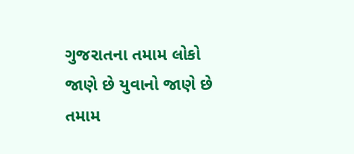ગુજરાતના તમામ લોકો જાણે છે યુવાનો જાણે છે તમામ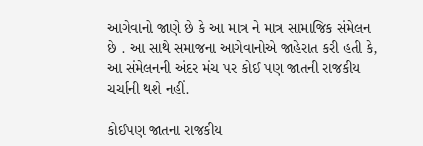આગેવાનો જાણે છે કે આ માત્ર ને માત્ર સામાજિક સંમેલન છે . આ સાથે સમાજના આગેવાનોએ જાહેરાત કરી હતી કે, આ સંમેલનની અંદર મંચ પર કોઈ પણ જાતની રાજકીય ચર્ચાની થશે નહીં.

કોઈપણ જાતના રાજકીય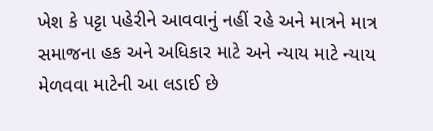ખેશ કે પટ્ટા પહેરીને આવવાનું નહીં રહે અને માત્રને માત્ર સમાજના હક અને અધિકાર માટે અને ન્યાય માટે ન્યાય મેળવવા માટેની આ લડાઈ છે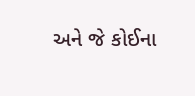અને જે કોઈના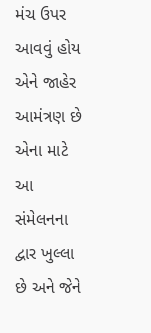મંચ ઉપર આવવું હોય એને જાહેર આમંત્રણ છે એના માટે આ સંમેલનના દ્વાર ખુલ્લા છે અને જેને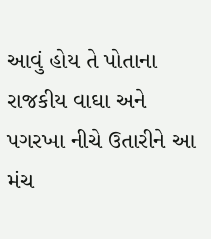આવું હોય તે પોતાના રાજકીય વાઘા અને પગરખા નીચે ઉતારીને આ મંચ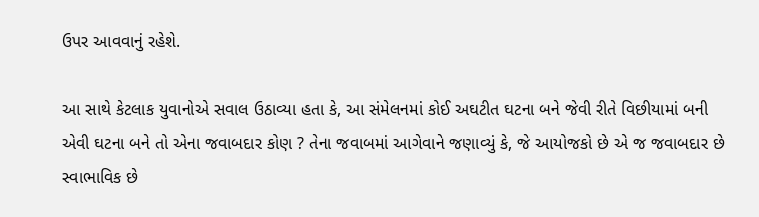ઉપર આવવાનું રહેશે.

આ સાથે કેટલાક યુવાનોએ સવાલ ઉઠાવ્યા હતા કે, આ સંમેલનમાં કોઈ અઘટીત ઘટના બને જેવી રીતે વિછીયામાં બની એવી ઘટના બને તો એના જવાબદાર કોણ ? તેના જવાબમાં આગેવાને જણાવ્યું કે, જે આયોજકો છે એ જ જવાબદાર છે સ્વાભાવિક છે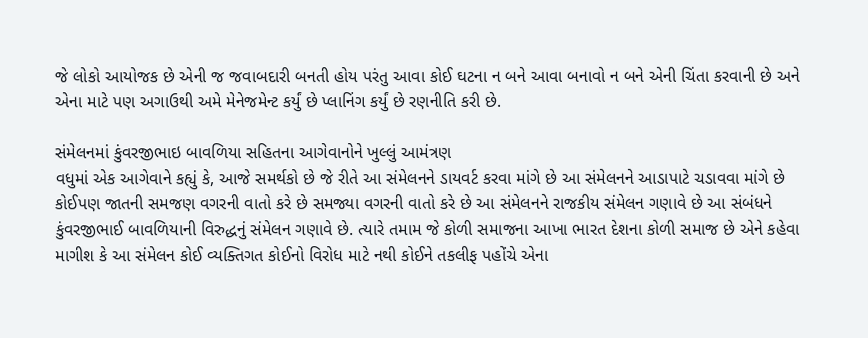જે લોકો આયોજક છે એની જ જવાબદારી બનતી હોય પરંતુ આવા કોઈ ઘટના ન બને આવા બનાવો ન બને એની ચિંતા કરવાની છે અને એના માટે પણ અગાઉથી અમે મેનેજમેન્ટ કર્યું છે પ્લાનિંગ કર્યું છે રણનીતિ કરી છે.

સંમેલનમાં કુંવરજીભાઇ બાવળિયા સહિતના આગેવાનોને ખુલ્લું આમંત્રણ
વધુમાં એક આગેવાને કહ્યું કે, આજે સમર્થકો છે જે રીતે આ સંમેલનને ડાયવર્ટ કરવા માંગે છે આ સંમેલનને આડાપાટે ચડાવવા માંગે છે કોઈપણ જાતની સમજણ વગરની વાતો કરે છે સમજ્યા વગરની વાતો કરે છે આ સંમેલનને રાજકીય સંમેલન ગણાવે છે આ સંબંધને કુંવરજીભાઈ બાવળિયાની વિરુદ્ધનું સંમેલન ગણાવે છે. ત્યારે તમામ જે કોળી સમાજના આખા ભારત દેશના કોળી સમાજ છે એને કહેવા માગીશ કે આ સંમેલન કોઈ વ્યક્તિગત કોઈનો વિરોધ માટે નથી કોઈને તકલીફ પહોંચે એના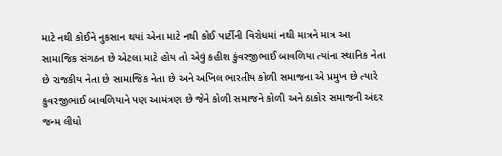માટે નથી કોઈને નુકસાન થયાં એના માટે નથી કોઈ પાર્ટીની વિરોધમાં નથી માત્રને માત્ર આ સામાજિક સંગઠન છે એટલા માટે હોય તો એવું કહીશ કુંવરજીભાઈ બાવળિયા ત્યાંના સ્થાનિક નેતા છે રાજકીય નેતા છે સામાજિક નેતા છે અને અખિલ ભારતીય કોળી સમાજના એ પ્રમુખ છે ત્યારે કુવરજીભાઈ બાવળિયાને પણ આમંત્રણ છે જેને કોળી સમાજને કોળી અને ઠાકોર સમાજની અંદર જન્મ લીધો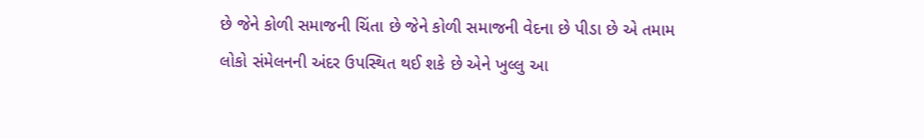છે જેને કોળી સમાજની ચિંતા છે જેને કોળી સમાજની વેદના છે પીડા છે એ તમામ લોકો સંમેલનની અંદર ઉપસ્થિત થઈ શકે છે એને ખુલ્લુ આ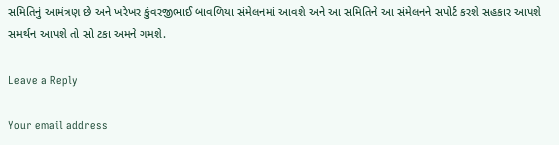સમિતિનું આમંત્રણ છે અને ખરેખર કુંવરજીભાઈ બાવળિયા સંમેલનમાં આવશે અને આ સમિતિને આ સંમેલનને સપોર્ટ કરશે સહકાર આપશે સમર્થન આપશે તો સો ટકા અમને ગમશે.

Leave a Reply

Your email address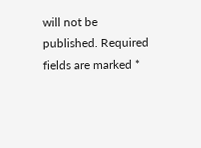will not be published. Required fields are marked *